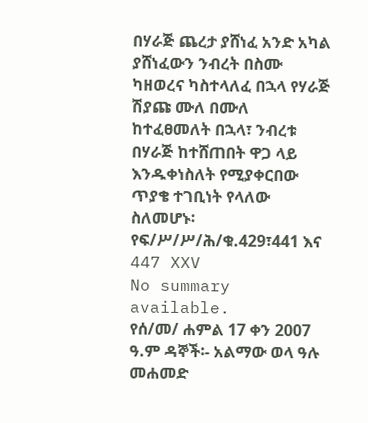በሃራጅ ጨረታ ያሸነፈ አንድ አካል ያሸነፈውን ንብረት በስሙ ካዘወረና ካስተላለፈ በኋላ የሃራጅ ሽያጩ ሙለ በሙለ ከተፈፀመለት በኋላ፣ ንብረቱ በሃራጅ ከተሸጠበት ዋጋ ላይ እንዱቀነስለት የሚያቀርበው ጥያቄ ተገቢነት የላለው ስለመሆኑ፡የፍ/ሥ/ሥ/ሕ/ቁ.429፣441 እና 447 XXV
No summary available.
የሰ/መ/ ሐምል 17 ቀን 2007 ዓ.ም ዳኞች፡- አልማው ወላ ዓሉ መሐመድ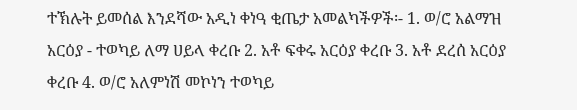ተኽሉት ይመሰል እንደሻው አዲነ ቀነዓ ቂጤታ አመልካችዎች፡- 1. ወ/ሮ አልማዝ አርዕያ - ተወካይ ለማ ሀይላ ቀረቡ 2. አቶ ፍቀሩ አርዕያ ቀረቡ 3. አቶ ደረሰ አርዕያ ቀረቡ 4. ወ/ሮ አለምነሽ መኮነን ተወካይ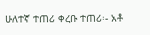ሁለተኛ ተጠሪ ቀረቡ ተጠሪ፡- አቶ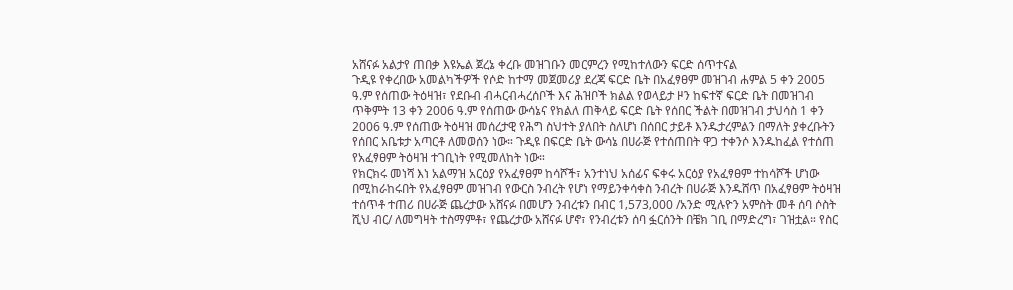አሸናፉ አልታየ ጠበቃ እዩኤል ጀረኔ ቀረቡ መዝገቡን መርምረን የሚከተለውን ፍርድ ሰጥተናል
ጉዲዩ የቀረበው አመልካችዎች የሶድ ከተማ መጀመሪያ ደረጃ ፍርድ ቤት በአፈፃፀም መዝገብ ሐምል 5 ቀን 2005 ዓ.ም የሰጠው ትዕዛዝ፣ የደቡብ ብሓርብሓረሰቦች እና ሕዝቦች ክልል የወላይታ ዞን ከፍተኛ ፍርድ ቤት በመዝገብ ጥቅምት 13 ቀን 2006 ዓ.ም የሰጠው ውሳኔና የክልለ ጠቅላይ ፍርድ ቤት የሰበር ችልት በመዝገብ ታህሳስ 1 ቀን 2006 ዓ.ም የሰጠው ትዕዛዝ መሰረታዊ የሕግ ስህተት ያለበት ስለሆነ በሰበር ታይቶ እንዱታረምልን በማለት ያቀረቡትን የሰበር አቤቱታ አጣርቶ ለመወሰን ነው። ጉዲዩ በፍርድ ቤት ውሳኔ በሀራጅ የተሰጠበት ዋጋ ተቀንሶ እንዱከፈል የተሰጠ የአፈፃፀም ትዕዛዝ ተገቢነት የሚመለከት ነው።
የክርክሩ መነሻ እነ አልማዝ አርዕያ የአፈፃፀም ከሳሾች፣ አንተነህ አሰፊና ፍቀሩ አርዕያ የአፈፃፀም ተከሳሾች ሆነው በሚከራከሩበት የአፈፃፀም መዝገብ የውርስ ንብረት የሆነ የማይንቀሳቀስ ንብረት በሀራጅ እንዱሸጥ በአፈፃፀም ትዕዛዝ ተሰጥቶ ተጠሪ በሀራጅ ጨረታው አሸናፉ በመሆን ንብረቱን በብር 1‚573‚000 /አንድ ሚሉዮን አምስት መቶ ሰባ ሶስት ሺህ ብር/ ለመግዛት ተስማምቶ፣ የጨረታው አሸናፉ ሆኖ፣ የንብረቱን ሰባ ፏርሰንት በቼክ ገቢ በማድረግ፣ ገዝቷል። የስር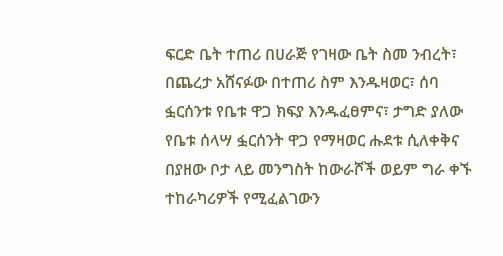ፍርድ ቤት ተጠሪ በሀራጅ የገዛው ቤት ስመ ንብረት፣ በጨረታ አሸናፉው በተጠሪ ስም እንዱዛወር፣ ሰባ ፏርሰንቱ የቤቱ ዋጋ ክፍያ እንዱፈፀምና፣ ታግድ ያለው የቤቱ ሰላሣ ፏርሰንት ዋጋ የማዛወር ሑደቱ ሲለቀቅና በያዘው ቦታ ላይ መንግስት ከውራሾች ወይም ግራ ቀኙ ተከራካሪዎች የሚፈልገውን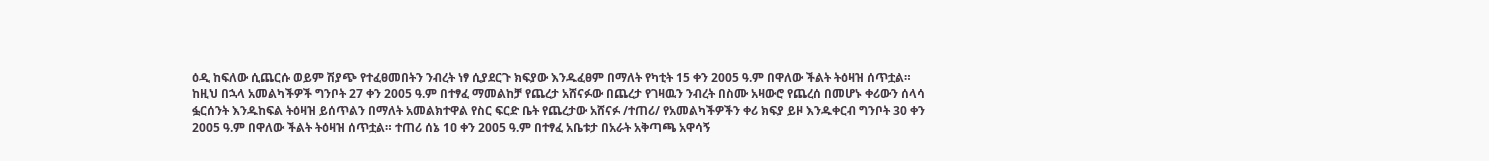ዕዲ ከፍለው ሲጨርሱ ወይም ሽያጭ የተፈፀመበትን ንብረት ነፃ ሲያደርጉ ክፍያው እንዱፈፀም በማለት የካቲት 15 ቀን 2005 ዓ.ም በዋለው ችልት ትዕዛዝ ሰጥቷል።
ከዚህ በኋላ አመልካችዎች ግንቦት 27 ቀን 2005 ዓ.ም በተፃፈ ማመልከቻ የጨረታ አሸናፉው በጨረታ የገዛዉን ንብረት በስሙ አዛውሮ የጨረሰ በመሆኑ ቀሪውን ሰላሳ ፏርሰንት እንዱከፍል ትዕዛዝ ይሰጥልን በማለት አመልክተዋል የስር ፍርድ ቤት የጨረታው አሸናፉ /ተጠሪ/ የአመልካችዎችን ቀሪ ክፍያ ይዞ እንዱቀርብ ግንቦት 30 ቀን 2005 ዓ.ም በዋለው ችልት ትዕዛዝ ሰጥቷል። ተጠሪ ሰኔ 1ዐ ቀን 2005 ዓ.ም በተፃፈ አቤቱታ በአራት አቅጣጫ አዋሳኝ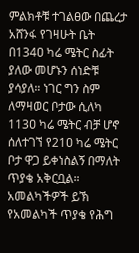ምልክቶቹ ተገልፀው በጨረታ አሸንፋ የገዛሁት ቤት በ134ዐ ካሬ ሜትር ስፊት ያለው መሆኑን ሰነድቹ ያሳያለ። ነገር ግን ስም ለማዛወር ቦታው ሲለካ 113ዐ ካሬ ሜትር ብቻ ሆኖ ሰለተገኘ የ21ዐ ካሬ ሜትር ቦታ ዋጋ ይቀነስልኝ በማለት ጥያቄ አቅርቧል። አመልካችዎች ይኽ የአመልካች ጥያቄ የሕግ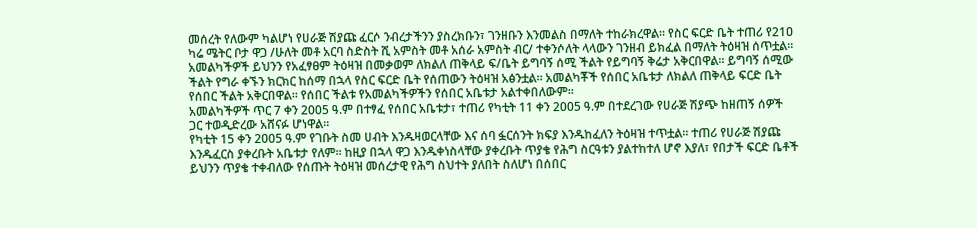መሰረት የለውም ካልሆነ የሀራጅ ሽያጩ ፈርሶ ንብረታችንን ያስረክቡን፣ ገንዘቡን እንመልስ በማለት ተከራክረዋል። የስር ፍርድ ቤት ተጠሪ የ21ዐ ካሬ ሜትር ቦታ ዋጋ /ሁለት መቶ አርባ ስድስት ሺ አምስት መቶ አሰራ አምስት ብር/ ተቀንሶለት ላላውን ገንዘብ ይክፈል በማለት ትዕዛዝ ሰጥቷል።
አመልካችዎች ይህንን የአፈፃፀም ትዕዛዝ በመቃወም ለክልለ ጠቅላይ ፍ/ቤት ይግባኝ ሰሚ ችልት የይግባኝ ቅሬታ አቅርበዋል። ይግባኝ ሰሚው ችልት የግራ ቀኙን ክርክር ከሰማ በኋላ የስር ፍርድ ቤት የሰጠውን ትዕዛዝ አፅንቷል። አመልካቾች የሰበር አቤቱታ ለክልለ ጠቅላይ ፍርድ ቤት የሰበር ችልት አቅርበዋል። የሰበር ችልቱ የአመልካችዎችን የሰበር አቤቱታ አልተቀበለውም።
አመልካችዎች ጥር 7 ቀን 2005 ዓ.ም በተፃፈ የሰበር አቤቱታ፣ ተጠሪ የካቲት 11 ቀን 2005 ዓ.ም በተደረገው የሀራጅ ሽያጭ ከዘጠኝ ሰዎች ጋር ተወዲድረው አሸናፉ ሆነዋል።
የካቲት 15 ቀን 2005 ዓ.ም የገቡት ስመ ሀብት እንዱዛወርላቸው እና ሰባ ፏርሰንት ክፍያ እንዱከፈለን ትዕዛዝ ተጥቷል። ተጠሪ የሀራጅ ሽያጩ እንዱፈርስ ያቀረቡት አቤቱታ የለም። ከዚያ በኋላ ዋጋ እንዱቀነስላቸው ያቀረቡት ጥያቄ የሕግ ስርዓቱን ያልተከተለ ሆኖ እያለ፣ የበታች ፍርድ ቤቶች ይህንን ጥያቄ ተቀብለው የሰጡት ትዕዛዝ መሰረታዊ የሕግ ስህተት ያለበት ስለሆነ በሰበር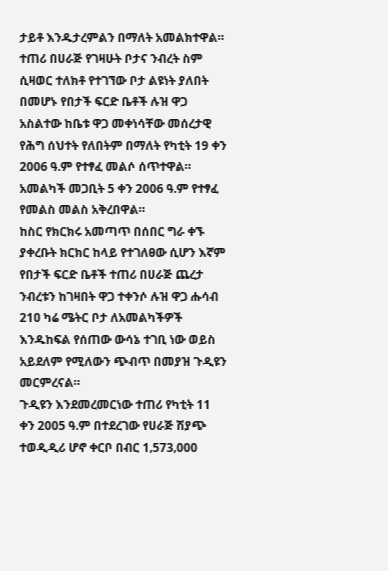ታይቶ እንዱታረምልን በማለት አመልክተዋል። ተጠሪ በሀራጅ የገዛሁት ቦታና ንብረት ስም ሲዛወር ተለክቶ የተገኘው ቦታ ልዩነት ያለበት በመሆኑ የበታች ፍርድ ቤቶች ሉዝ ዋጋ አስልተው ከቤቱ ዋጋ መቀነሳቸው መሰረታዊ የሕግ ሰህተት የለበትም በማለት የካቲት 19 ቀን 2006 ዓ.ም የተፃፈ መልሶ ሰጥተዋል። አመልካች መጋቢት 5 ቀን 2006 ዓ.ም የተፃፈ የመልስ መልስ አቅረበዋል።
ከስር የክርክሩ አመጣጥ በሰበር ግራ ቀኙ ያቀረቡት ክርክር ከላይ የተገለፀው ሲሆን እኛም የበታች ፍርድ ቤቶች ተጠሪ በሀራጅ ጨረታ ንብረቱን ከገዛበት ዋጋ ተቀንሶ ሉዝ ዋጋ ሑሳብ 21ዐ ካሬ ሜትር ቦታ ለአመልካችዎች እንዱከፍል የሰጠው ውሳኔ ተገቢ ነው ወይስ አይደለም የሚለውን ጭብጥ በመያዝ ጉዲዩን መርምረናል።
ጉዲዩን እንደመረመርነው ተጠሪ የካቲት 11 ቀን 2005 ዓ.ም በተደረገው የሀራጅ ሽያጭ ተወዲዲሪ ሆኖ ቀርቦ በብር 1‚573‚000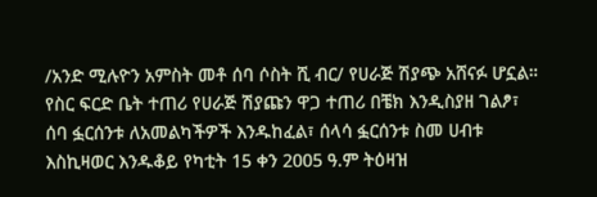/አንድ ሚሉዮን አምስት መቶ ሰባ ሶስት ሺ ብር/ የሀራጅ ሽያጭ አሸናፉ ሆኗል። የስር ፍርድ ቤት ተጠሪ የሀራጅ ሽያጩን ዋጋ ተጠሪ በቼክ እንዲስያዘ ገልፆ፣ ሰባ ፏርሰንቱ ለአመልካችዎች እንዱከፈል፣ ሰላሳ ፏርሰንቱ ስመ ሀብቱ እስኪዛወር እንዱቆይ የካቲት 15 ቀን 2005 ዓ.ም ትዕዛዝ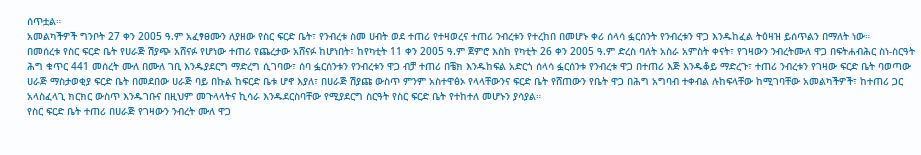ሰጥቷል።
አመልካችዎች ግንቦት 27 ቀን 2005 ዓ.ም አፈፃፀሙን ለያዘው የስር ፍርድ ቤት፣ የንብረቱ ስመ ሀብት ወደ ተጠሪ የተዛወረና ተጠሪ ንብረቱን የተረከበ በመሆኑ ቀሪ ሰላሳ ፏርሰንት የንብረቱን ዋጋ እንዱከፈል ትዕዛዝ ይሰጥልን በማለት ነው።
በመሰረቱ የስር ፍርድ ቤት የሀራጅ ሽያጭ አሸናፉ የሆነው ተጠሪ የጨረታው አሸናፉ ከሆነበት፣ ከየካቲት 11 ቀን 2005 ዓ.ም ጀምሮ እስከ የካቲት 26 ቀን 2005 ዓ.ም ድረስ ባለት አስራ አምስት ቀናት፣ የገዛውን ንብረትሙለ ዋጋ በፍትሐብሕር ስነ-ስርዓት ሕግ ቁጥር 441 መሰረት ሙለ በሙለ ገቢ እንዱያደርግ ማድረግ ሲገባው፣ ሰባ ፏርሰንቱን የንብረቱን ዋጋ ብቻ ተጠሪ በቼክ እንዱከፍል አድርጎ ሰላሳ ፏርሰንቱ የንብረቱ ዋጋ በተጠሪ እጅ እንዱቆይ ማድረጉ፣ ተጠሪ ንብረቱን የገዛው ፍርድ ቤት ባወጣው ሀራጅ ማስታወቂያ ፍርድ ቤት በመደበው ሀራጅ ባይ በኩል ከፍርድ ቤቱ ሆኖ እያለ፣ በሀራጅ ሽያጩ ውስጥ ምንም አስተዋፅኦ የላላቸውንና ፍርድ ቤት የሸጠውን የቤት ዋጋ በሕግ አግባብ ተቀብል ሉከፍላቸው ከሚገባቸው አመልካችዎች፣ ከተጠሪ ጋር አላስፈላጊ ክርክር ውስጥ እንዱገቡና በዚህም መጉላላትና ኪሳራ እንዱደርስባቸው የሚያደርግ ስርዓት የስር ፍርድ ቤት የተከተለ መሆኑን ያሳያል።
የስር ፍርድ ቤት ተጠሪ በሀራጅ የገዛውን ንብረት ሙለ ዋጋ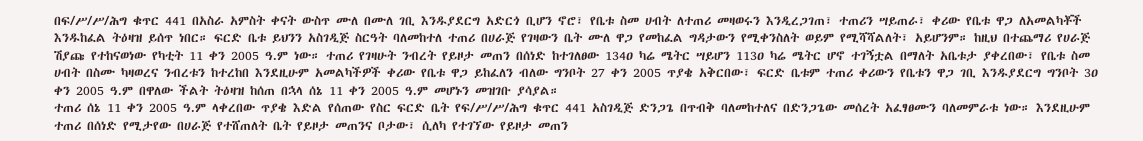በፍ/ሥ/ሥ/ሕግ ቁጥር 441 በአስራ አምስት ቀናት ውስጥ ሙለ በሙለ ገቢ እንዱያደርግ አድርጎ ቢሆን ኖሮ፣ የቤቱ ስመ ሀብት ለተጠሪ መዛወሩን እንዲረጋገጠ፣ ተጠሪን ሣይጠራ፣ ቀሪው የቤቱ ዋጋ ለአመልካቾች እንዱከፈል ትዕዛዝ ይሰጥ ነበር። ፍርድ ቤቱ ይህንን አስገዲጅ ስርዓት ባለመከተለ ተጠሪ በሀራጅ የገዛውን ቤት ሙለ ዋጋ የመከፈል ግዳታውን የሚቀንስለት ወይም የሚሻሻልለት፣ አይሆንም። ከዚህ በተጨማሪ የሀራጅ ሽያጩ የተከናወነው የካቲት 11 ቀን 2005 ዓ.ም ነው። ተጠሪ የገዛሁት ንብረት የይዞታ መጠን በሰነድ ከተገለፀው 134ዐ ካሬ ሜትር ሣይሆን 113ዐ ካሬ ሜትር ሆኖ ተገኝቷል በማለት አቤቱታ ያቀረበው፣ የቤቱ ስመ ሀብት በስሙ ካዛወረና ንብረቱን ከተረከበ እንደዚሁም አመልካችዎች ቀሪው የቤቱ ዋጋ ይከፈለን ብለው ግንቦት 27 ቀን 2005 ጥያቄ አቅርበው፣ ፍርድ ቤቱም ተጠሪ ቀሪውን የቤቱን ዋጋ ገቢ እንዱያደርግ ግንቦት 3ዐ ቀን 2005 ዓ.ም በዋለው ችልት ትዕዛዝ ከሰጠ በኋላ ሰኔ 11 ቀን 2005 ዓ.ም መሆኑን መዝገቡ ያሳያል።
ተጠሪ ሰኔ 11 ቀን 2005 ዓ.ም ላቀረበው ጥያቄ እድል የሰጠው የስር ፍርድ ቤት የፍ/ሥ/ሥ/ሕግ ቁጥር 441 አስገዲጅ ድንጋጌ በጥብቅ ባለመከተለና በድንጋጌው መሰረት አፈፃፀሙን ባለመምራቱ ነው። እንደዚሁም ተጠሪ በሰነድ የሚታየው በሀራጅ የተሸጠለት ቤት የይዞታ መጠንና ቦታው፣ ሲለካ የተገኘው የይዞታ መጠን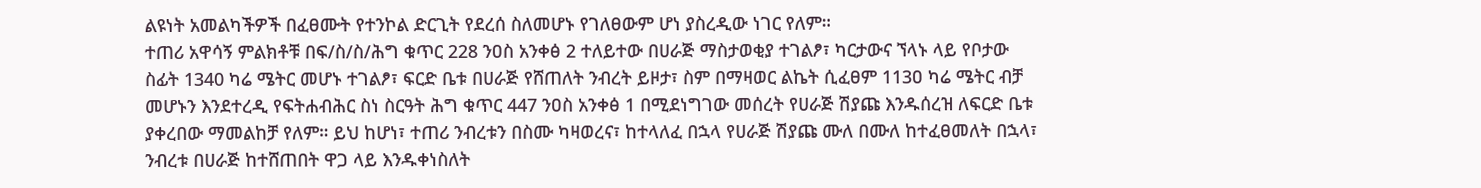ልዩነት አመልካችዎች በፈፀሙት የተንኮል ድርጊት የደረሰ ስለመሆኑ የገለፀውም ሆነ ያስረዲው ነገር የለም።
ተጠሪ አዋሳኝ ምልክቶቹ በፍ/ስ/ስ/ሕግ ቁጥር 228 ንዐስ አንቀፅ 2 ተለይተው በሀራጅ ማስታወቂያ ተገልፆ፣ ካርታውና ኘላኑ ላይ የቦታው ስፊት 1340 ካሬ ሜትር መሆኑ ተገልፆ፣ ፍርድ ቤቱ በሀራጅ የሸጠለት ንብረት ይዞታ፣ ስም በማዛወር ልኬት ሲፈፀም 113ዐ ካሬ ሜትር ብቻ መሆኑን እንደተረዲ የፍትሐብሕር ስነ ስርዓት ሕግ ቁጥር 447 ንዐስ አንቀፅ 1 በሚደነግገው መሰረት የሀራጅ ሽያጩ እንዱሰረዝ ለፍርድ ቤቱ ያቀረበው ማመልከቻ የለም። ይህ ከሆነ፣ ተጠሪ ንብረቱን በስሙ ካዛወረና፣ ከተላለፈ በኋላ የሀራጅ ሽያጩ ሙለ በሙለ ከተፈፀመለት በኋላ፣ ንብረቱ በሀራጅ ከተሸጠበት ዋጋ ላይ እንዱቀነስለት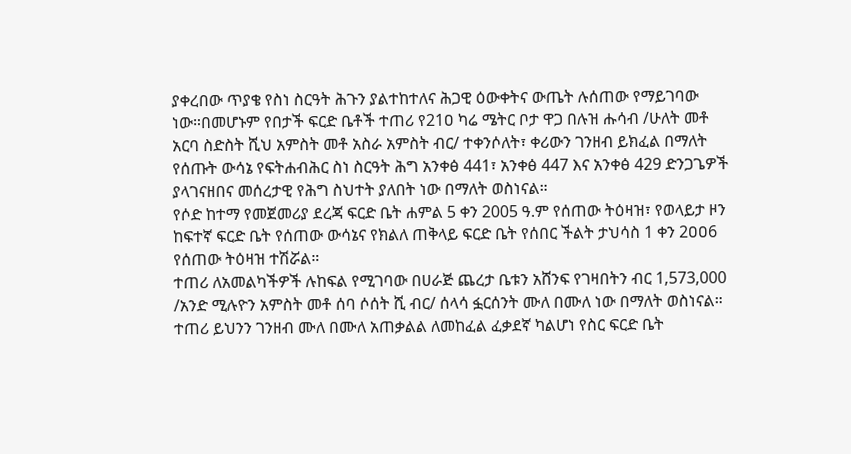ያቀረበው ጥያቄ የስነ ስርዓት ሕጉን ያልተከተለና ሕጋዊ ዕውቀትና ውጤት ሉሰጠው የማይገባው ነው።በመሆኑም የበታች ፍርድ ቤቶች ተጠሪ የ21ዐ ካሬ ሜትር ቦታ ዋጋ በሉዝ ሑሳብ /ሁለት መቶ አርባ ስድስት ሺህ አምስት መቶ አስራ አምስት ብር/ ተቀንሶለት፣ ቀሪውን ገንዘብ ይክፈል በማለት የሰጡት ውሳኔ የፍትሐብሕር ስነ ስርዓት ሕግ አንቀፅ 441፣ አንቀፅ 447 እና አንቀፅ 429 ድንጋጌዎች ያላገናዘበና መሰረታዊ የሕግ ስህተት ያለበት ነው በማለት ወስነናል።
የሶድ ከተማ የመጀመሪያ ደረጃ ፍርድ ቤት ሐምል 5 ቀን 2005 ዓ.ም የሰጠው ትዕዛዝ፣ የወላይታ ዞን ከፍተኛ ፍርድ ቤት የሰጠው ውሳኔና የክልለ ጠቅላይ ፍርድ ቤት የሰበር ችልት ታህሳስ 1 ቀን 2ዐዐ6 የሰጠው ትዕዛዝ ተሽሯል።
ተጠሪ ለአመልካችዎች ሉከፍል የሚገባው በሀራጅ ጨረታ ቤቱን አሸንፍ የገዛበትን ብር 1‚573‚000 /አንድ ሚሉዮን አምስት መቶ ሰባ ሶሰት ሺ ብር/ ሰላሳ ፏርሰንት ሙለ በሙለ ነው በማለት ወስነናል።
ተጠሪ ይህንን ገንዘብ ሙለ በሙለ አጠቃልል ለመከፈል ፈቃደኛ ካልሆነ የስር ፍርድ ቤት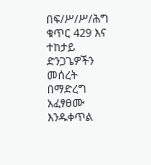በፍ/ሥ/ሥ/ሕግ ቁጥር 429 እና ተከታይ ድንጋጌዎችን መሰረት በማድረግ አፈፃፀሙ እንዱቀጥል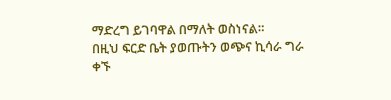ማድረግ ይገባዋል በማለት ወስነናል።
በዚህ ፍርድ ቤት ያወጡትን ወጭና ኪሳራ ግራ ቀኙ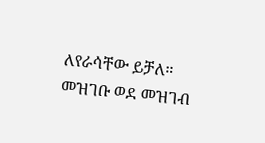ለየራሳቸው ይቻለ።
መዝገቡ ወደ መዝገብ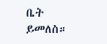ቤት ይመለስ።